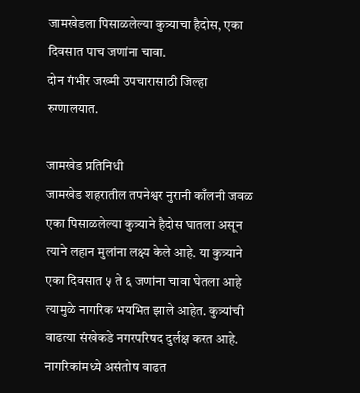जामखेडला पिसाळलेल्या कुत्र्याचा हैदोस, एका दिवसात पाच जणांना चावा.
दोन गंभीर जख्मी उपचारासाठी जिल्हा रुग्णालयात.

जामखेड प्रतिनिधी
जामखेड शहरातील तपनेश्वर नुरानी काँलनी जवळ एका पिसाळलेल्या कुत्र्याने हैदोस घातला असून त्याने लहान मुलांना लक्ष्य केले आहे. या कुत्र्याने एका दिवसात ५ ते ६ जणांना चावा घेतला आहे त्यामुळे नागरिक भयभित झाले आहेत. कुत्र्यांची वाढत्या संखेकडे नगरपरिषद दुर्लक्ष करत आहे.
नागरिकांमध्ये असंतोष वाढत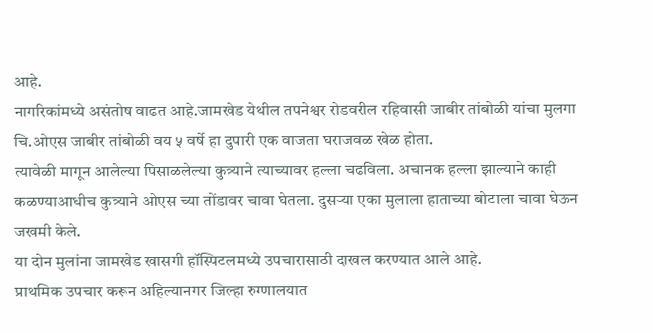आहे.
नागरिकांमध्ये असंतोष वाढत आहे.जामखेड येथील तपनेश्वर रोडवरील रहिवासी जाबीर तांबोळी यांचा मुलगा चि.ओएस जाबीर तांबोळी वय ५ वर्षे हा दुपारी एक वाजता घराजवळ खेळ होता.
त्यावेळी मागून आलेल्या पिसाळलेल्या कुत्र्याने त्याच्यावर हल्ला चढविला. अचानक हल्ला झाल्याने काही कळण्याआधीच कुत्र्याने ओएस च्या तोंडावर चावा घेतला. दुसऱ्या एका मुलाला हाताच्या बोटाला चावा घेऊन जखमी केले.
या दोन मुलांना जामखेड खासगी हॉस्पिटलमध्ये उपचारासाठी दाखल करण्यात आले आहे.
प्राथमिक उपचार करून अहिल्यानगर जिल्हा रुग्णालयात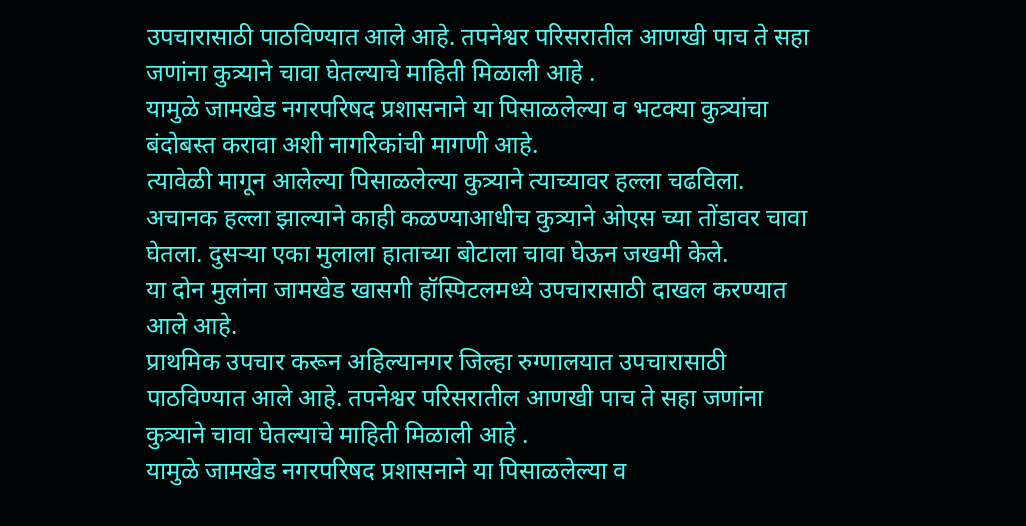उपचारासाठी पाठविण्यात आले आहे. तपनेश्वर परिसरातील आणखी पाच ते सहा जणांना कुत्र्याने चावा घेतल्याचे माहिती मिळाली आहे .
यामुळे जामखेड नगरपरिषद प्रशासनाने या पिसाळलेल्या व भटक्या कुत्र्यांचा बंदोबस्त करावा अशी नागरिकांची मागणी आहे.
त्यावेळी मागून आलेल्या पिसाळलेल्या कुत्र्याने त्याच्यावर हल्ला चढविला. अचानक हल्ला झाल्याने काही कळण्याआधीच कुत्र्याने ओएस च्या तोंडावर चावा घेतला. दुसऱ्या एका मुलाला हाताच्या बोटाला चावा घेऊन जखमी केले.
या दोन मुलांना जामखेड खासगी हॉस्पिटलमध्ये उपचारासाठी दाखल करण्यात आले आहे.
प्राथमिक उपचार करून अहिल्यानगर जिल्हा रुग्णालयात उपचारासाठी पाठविण्यात आले आहे. तपनेश्वर परिसरातील आणखी पाच ते सहा जणांना कुत्र्याने चावा घेतल्याचे माहिती मिळाली आहे .
यामुळे जामखेड नगरपरिषद प्रशासनाने या पिसाळलेल्या व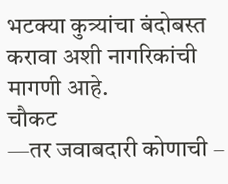भटक्या कुत्र्यांचा बंदोबस्त करावा अशी नागरिकांची मागणी आहे.
चौकट
—तर जवाबदारी कोणाची –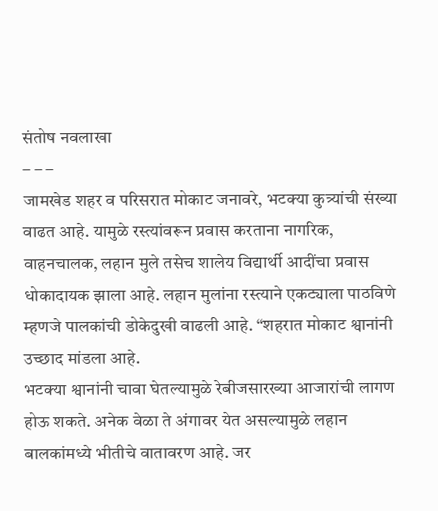संतोष नवलाखा
– – –
जामखेड शहर व परिसरात मोकाट जनावरे, भटक्या कुत्र्यांची संख्या वाढत आहे. यामुळे रस्त्यांवरून प्रवास करताना नागरिक, वाहनचालक, लहान मुले तसेच शालेय विद्यार्थी आदींचा प्रवास धोकादायक झाला आहे. लहान मुलांना रस्त्याने एकट्याला पाठविणे म्हणजे पालकांची डोकेदुखी वाढली आहे. “शहरात मोकाट श्वानांनी उच्छाद मांडला आहे.
भटक्या श्वानांनी चावा घेतल्यामुळे रेबीजसारख्या आजारांची लागण होऊ शकते. अनेक वेळा ते अंगावर येत असल्यामुळे लहान बालकांमध्ये भीतीचे वातावरण आहे. जर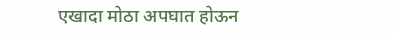एखादा मोठा अपघात होऊन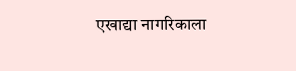एखाद्या नागरिकाला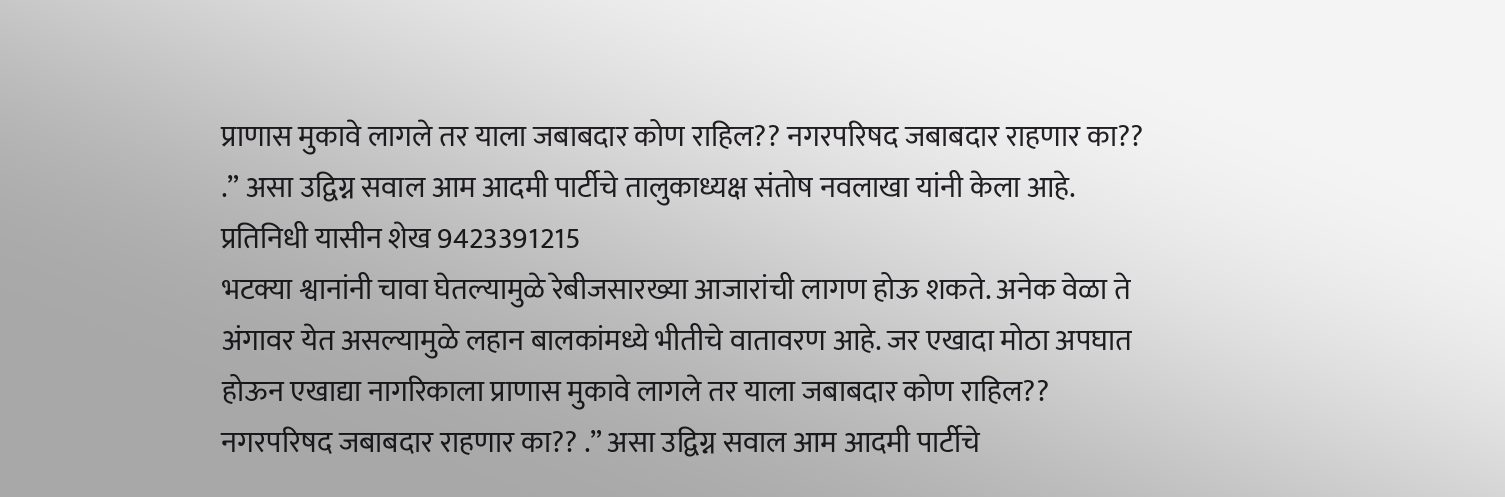प्राणास मुकावे लागले तर याला जबाबदार कोण राहिल?? नगरपरिषद जबाबदार राहणार का?? .” असा उद्विग्न सवाल आम आदमी पार्टीचे तालुकाध्यक्ष संतोष नवलाखा यांनी केला आहे.
प्रतिनिधी यासीन शेख 9423391215
भटक्या श्वानांनी चावा घेतल्यामुळे रेबीजसारख्या आजारांची लागण होऊ शकते. अनेक वेळा ते अंगावर येत असल्यामुळे लहान बालकांमध्ये भीतीचे वातावरण आहे. जर एखादा मोठा अपघात होऊन एखाद्या नागरिकाला प्राणास मुकावे लागले तर याला जबाबदार कोण राहिल?? नगरपरिषद जबाबदार राहणार का?? .” असा उद्विग्न सवाल आम आदमी पार्टीचे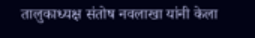तालुकाध्यक्ष संतोष नवलाखा यांनी केला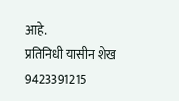आहे.
प्रतिनिधी यासीन शेख 9423391215